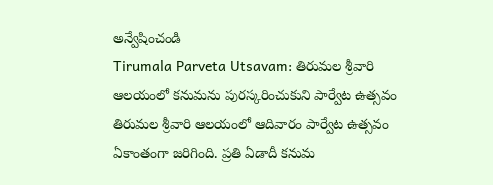అన్వేషించండి
Tirumala Parveta Utsavam: తిరుమల శ్రీవారి ఆలయంలో కనుమను పురస్కరించుకుని పార్వేట ఉత్సవం
తిరుమల శ్రీవారి ఆలయంలో ఆదివారం పార్వేట ఉత్సవం ఏకాంతంగా జరిగింది. ప్రతి ఏడాదీ కనుమ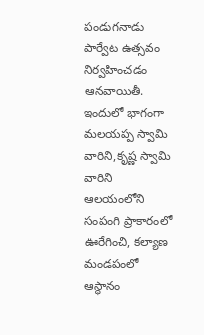పండుగనాడు పార్వేట ఉత్సవం నిర్వహించడం ఆనవాయితీ. ఇందులో భాగంగా మలయప్ప స్వామి వారిని,కృష్ణ స్వామి వారిని ఆలయంలోని సంపంగి ప్రాకారంలో ఊరేగించి, కల్యాణ మండపంలో ఆస్థానం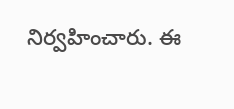నిర్వహించారు. ఈ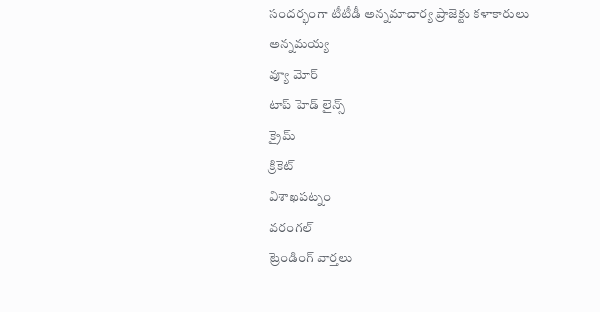సందర్భంగా టీటీడీ అన్నమాచార్య ప్రాజెక్టు కళాకారులు అన్నమయ్య
వ్యూ మోర్
టాప్ హెడ్ లైన్స్
క్రైమ్
క్రికెట్
విశాఖపట్నం
వరంగల్
ట్రెండింగ్ వార్తలు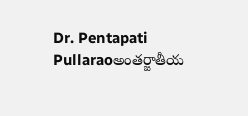Dr. Pentapati Pullaraoఅంతర్జాతీయ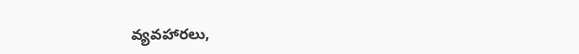వ్యవహారలు,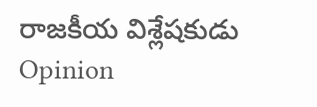రాజకీయ విశ్లేషకుడు
Opinion